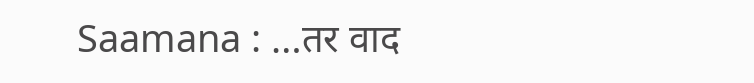Saamana : …तर वाद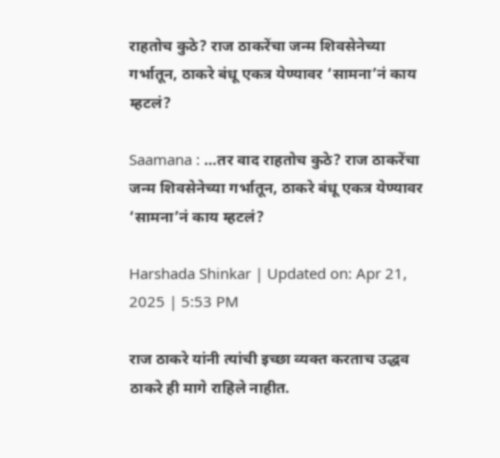राहतोच कुठे? राज ठाकरेंचा जन्म शिवसेनेच्या गर्भातून, ठाकरे बंधू एकत्र येण्यावर ‘सामना’नं काय म्हटलं?

Saamana : …तर वाद राहतोच कुठे? राज ठाकरेंचा जन्म शिवसेनेच्या गर्भातून, ठाकरे बंधू एकत्र येण्यावर ‘सामना’नं काय म्हटलं?

Harshada Shinkar | Updated on: Apr 21, 2025 | 5:53 PM

राज ठाकरे यांनी त्यांची इच्छा व्यक्त करताच उद्धव ठाकरे ही मागे राहिले नाहीत.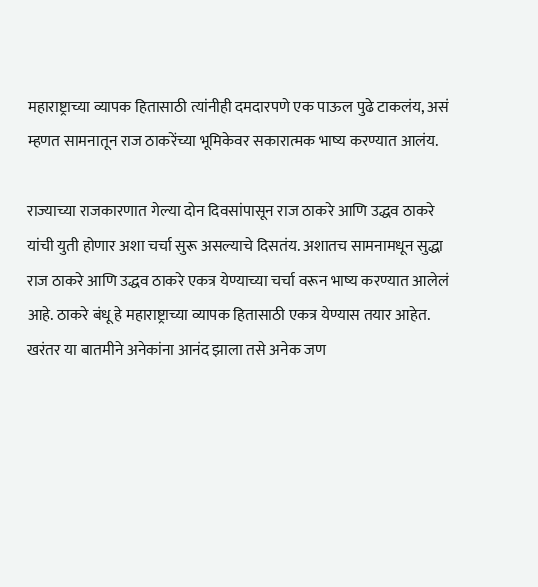महाराष्ट्राच्या व्यापक हितासाठी त्यांनीही दमदारपणे एक पाऊल पुढे टाकलंय, असं म्हणत सामनातून राज ठाकरेंच्या भूमिकेवर सकारात्मक भाष्य करण्यात आलंय.

राज्याच्या राजकारणात गेल्या दोन दिवसांपासून राज ठाकरे आणि उद्धव ठाकरे यांची युती होणार अशा चर्चा सुरू असल्याचे दिसतंय. अशातच सामनामधून सुद्धा राज ठाकरे आणि उद्धव ठाकरे एकत्र येण्याच्या चर्चा वरून भाष्य करण्यात आलेलं आहे. ठाकरे बंधू हे महाराष्ट्राच्या व्यापक हितासाठी एकत्र येण्यास तयार आहेत. खरंतर या बातमीने अनेकांना आनंद झाला तसे अनेक जण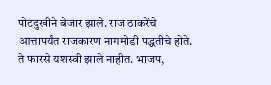पोटदुखीने बेजार झाले. राज ठाकरेंचे आत्तापर्यंत राजकारण नागमोडी पद्धतीचे होते. ते फारसे यशस्वी झाले नाहीत. भाजप,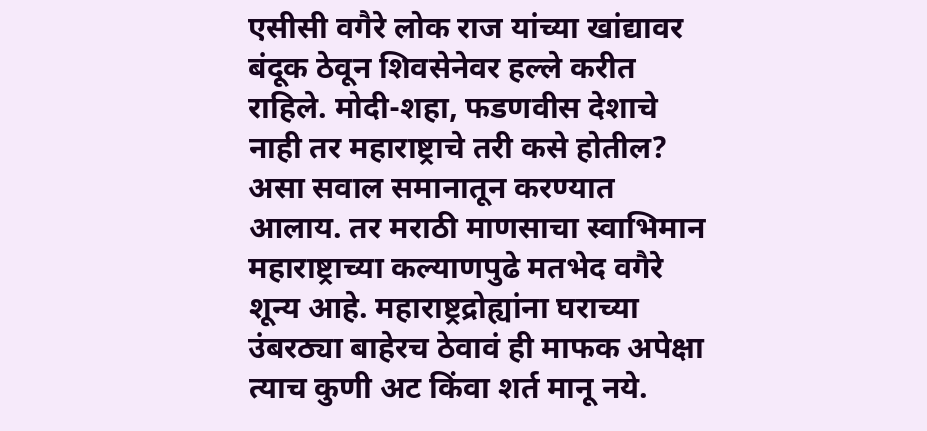एसीसी वगैरे लोक राज यांच्या खांद्यावर बंदूक ठेवून शिवसेनेवर हल्ले करीत राहिले. मोदी-शहा, फडणवीस देशाचे नाही तर महाराष्ट्राचे तरी कसे होतील? असा सवाल समानातून करण्यात आलाय. तर मराठी माणसाचा स्वाभिमान महाराष्ट्राच्या कल्याणपुढे मतभेद वगैरे शून्य आहे. महाराष्ट्रद्रोह्यांना घराच्या उंबरठ्या बाहेरच ठेवावं ही माफक अपेक्षा त्याच कुणी अट किंवा शर्त मानू नये.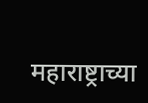महाराष्ट्राच्या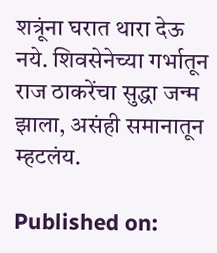शत्रूंना घरात थारा देऊ नये. शिवसेनेच्या गर्भातून राज ठाकरेंचा सुद्धा जन्म झाला, असंही समानातून म्हटलंय.

Published on: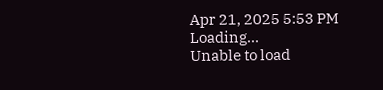Apr 21, 2025 5:53 PM
Loading...
Unable to load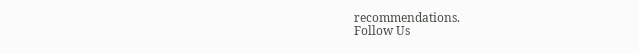recommendations.
Follow Us